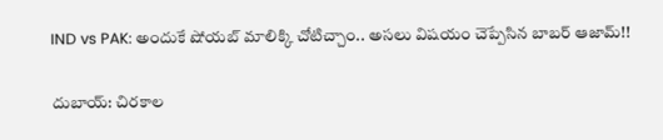IND vs PAK: అందుకే షోయబ్ మాలిక్కి చోటిచ్చాం.. అసలు విషయం చెప్పేసిన బాబర్ ఆజామ్!!

దుబాయ్: చిరకాల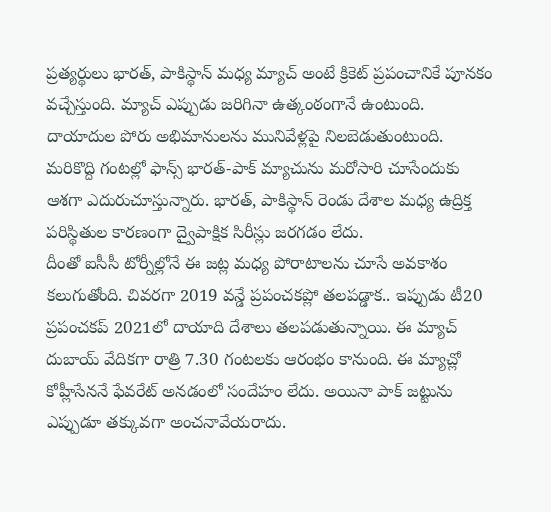ప్రత్యర్థులు భారత్, పాకిస్థాన్ మధ్య మ్యాచ్ అంటే క్రికెట్ ప్రపంచానికే పూనకం వచ్చేస్తుంది. మ్యాచ్ ఎప్పుడు జరిగినా ఉత్కంఠంగానే ఉంటుంది. దాయాదుల పోరు అభిమానులను మునివేళ్లపై నిలబెడుతుంటుంది. మరికొద్ది గంటల్లో ఫాన్స్ భారత్-పాక్ మ్యాచును మరోసారి చూసేందుకు ఆశగా ఎదురుచూస్తున్నారు. భారత్, పాకిస్థాన్ రెండు దేశాల మధ్య ఉద్రిక్త పరిస్థితుల కారణంగా ద్వైపాక్షిక సిరీస్లు జరగడం లేదు.
దీంతో ఐసీసీ టోర్నీల్లోనే ఈ జట్ల మధ్య పోరాటాలను చూసే అవకాశం కలుగుతోంది. చివరగా 2019 వన్డే ప్రపంచకప్లో తలపడ్డాక.. ఇప్పుడు టీ20 ప్రపంచకప్ 2021లో దాయాది దేశాలు తలపడుతున్నాయి. ఈ మ్యాచ్ దుబాయ్ వేదికగా రాత్రి 7.30 గంటలకు ఆరంభం కానుంది. ఈ మ్యాచ్లో కోహ్లీసేననే ఫేవరేట్ అనడంలో సందేహం లేదు. అయినా పాక్ జట్టును ఎప్పుడూ తక్కువగా అంచనావేయరాదు.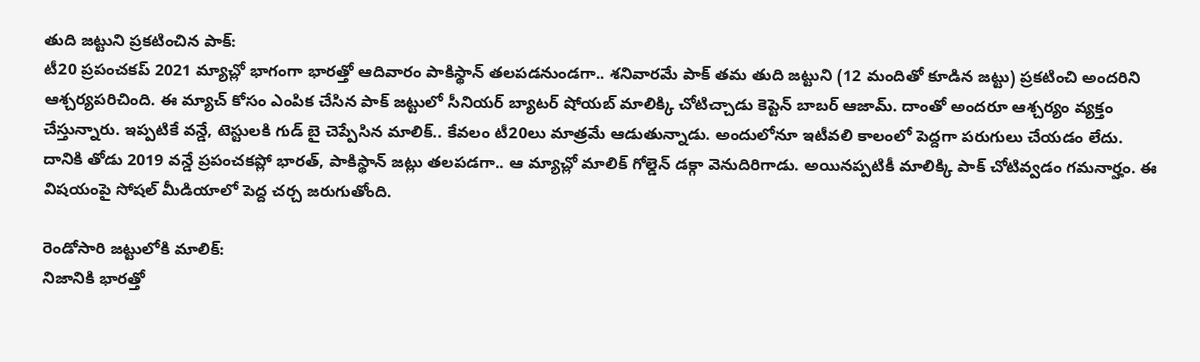తుది జట్టుని ప్రకటించిన పాక్:
టీ20 ప్రపంచకప్ 2021 మ్యాచ్లో భాగంగా భారత్తో ఆదివారం పాకిస్థాన్ తలపడనుండగా.. శనివారమే పాక్ తమ తుది జట్టుని (12 మందితో కూడిన జట్టు) ప్రకటించి అందరిని ఆశ్చర్యపరిచింది. ఈ మ్యాచ్ కోసం ఎంపిక చేసిన పాక్ జట్టులో సీనియర్ బ్యాటర్ షోయబ్ మాలిక్కి చోటిచ్చాడు కెప్టెన్ బాబర్ ఆజామ్. దాంతో అందరూ ఆశ్చర్యం వ్యక్తం చేస్తున్నారు. ఇప్పటికే వన్డే, టెస్టులకి గుడ్ బై చెప్పేసిన మాలిక్.. కేవలం టీ20లు మాత్రమే ఆడుతున్నాడు. అందులోనూ ఇటీవలి కాలంలో పెద్దగా పరుగులు చేయడం లేదు. దానికి తోడు 2019 వన్డే ప్రపంచకప్లో భారత్, పాకిస్థాన్ జట్లు తలపడగా.. ఆ మ్యాచ్లో మాలిక్ గోల్డెన్ డక్గా వెనుదిరిగాడు. అయినప్పటికీ మాలిక్కి పాక్ చోటివ్వడం గమనార్హం. ఈ విషయంపై సోషల్ మీడియాలో పెద్ద చర్చ జరుగుతోంది.

రెండోసారి జట్టులోకి మాలిక్:
నిజానికి భారత్తో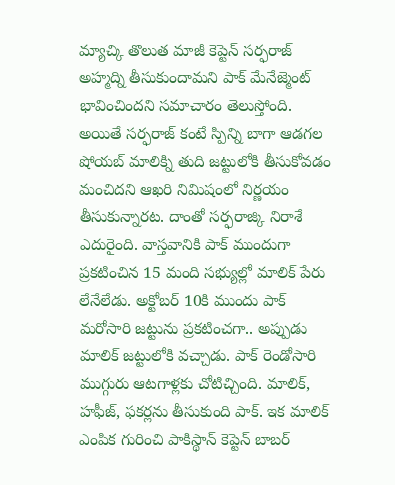మ్యాచ్కి తొలుత మాజీ కెప్టెన్ సర్ఫరాజ్ అహ్మద్ని తీసుకుందామని పాక్ మేనేజ్మెంట్ భావించిందని సమాచారం తెలుస్తోంది. అయితే సర్ఫరాజ్ కంటే స్పిన్ని బాగా ఆడగల షోయబ్ మాలిక్ని తుది జట్టులోకి తీసుకోవడం మంచిదని ఆఖరి నిమిషంలో నిర్ణయం తీసుకున్నారట. దాంతో సర్ఫరాజ్కి నిరాశే ఎదురైంది. వాస్తవానికి పాక్ ముందుగా ప్రకటించిన 15 మంది సభ్యుల్లో మాలిక్ పేరు లేనేలేడు. అక్టోబర్ 10కి ముందు పాక్ మరోసారి జట్టును ప్రకటించగా.. అప్పుడు మాలిక్ జట్టులోకి వచ్చాడు. పాక్ రెండోసారి ముగ్గురు ఆటగాళ్లకు చోటిచ్చింది. మాలిక్, హఫీజ్, ఫకర్లను తీసుకుంది పాక్. ఇక మాలిక్ ఎంపిక గురించి పాకిస్థాన్ కెప్టెన్ బాబర్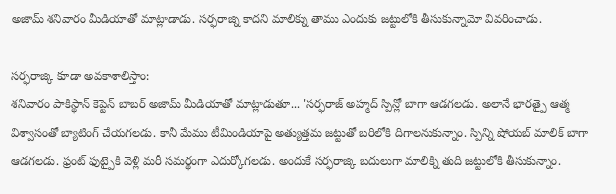అజామ్ శనివారం మీడియాతో మాట్లాడాడు. సర్ఫరాజ్ని కాదని మాలిక్ను తాము ఎందుకు జట్టులోకి తీసుకున్నామో వివరించాడు.

సర్ఫరాజ్కి కూడా అవకాశాలిస్తాం:
శనివారం పాకిస్థాన్ కెప్టెన్ బాబర్ అజామ్ మీడియాతో మాట్లాడుతూ... 'సర్ఫరాజ్ అహ్మద్ స్పిన్లో బాగా ఆడగలడు. అలానే భారత్పై ఆత్మ విశ్వాసంతో బ్యాటింగ్ చేయగలడు. కానీ మేము టీమిండియాపై అత్యుత్తమ జట్టుతో బరిలోకి దిగాలనుకున్నాం. స్పిన్ని షోయబ్ మాలిక్ బాగా ఆడగలడు. ఫ్రంట్ ఫుట్పైకి వెళ్లి మరీ సమర్థంగా ఎదుర్కోగలడు. అందుకే సర్ఫరాజ్కి బదులుగా మాలిక్ని తుది జట్టులోకి తీసుకున్నాం.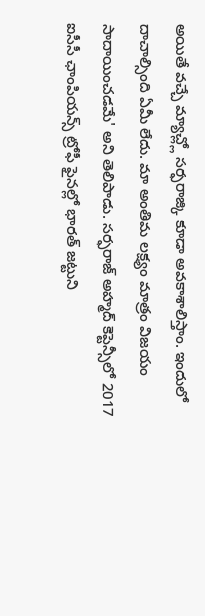అయితే వచ్చే మ్యాచ్ల్లో సర్ఫరాజ్కి కూడా అవకాశాలిస్తాం. ఇందులో దాచాల్సింది ఏమీ లేదు. మా అంతిమ లక్ష్యం మాత్రం విజయం సాదాయించడమే' అని తెలిపాడు. సర్ఫరాజ్ అహ్మద్ కెప్టెన్సీలో 2017 ఐసీసీ ఛాంపియన్స్ ట్రోఫీ ఫైనల్లో భారత్ జట్టుని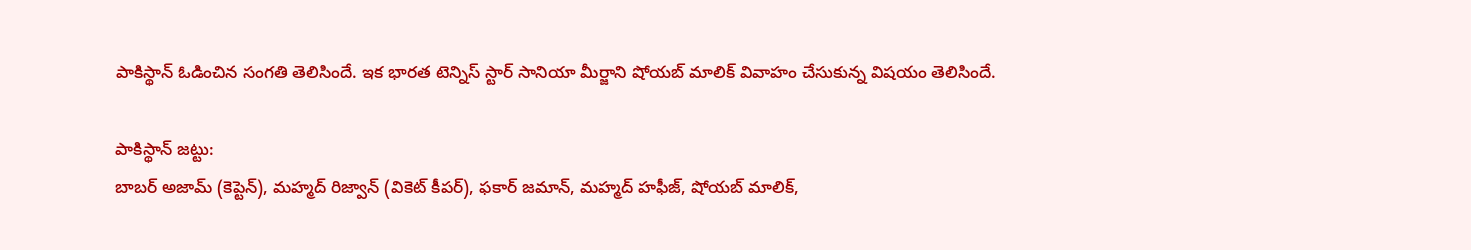పాకిస్థాన్ ఓడించిన సంగతి తెలిసిందే. ఇక భారత టెన్నిస్ స్టార్ సానియా మీర్జాని షోయబ్ మాలిక్ వివాహం చేసుకున్న విషయం తెలిసిందే.

పాకిస్థాన్ జట్టు:
బాబర్ అజామ్ (కెప్టెన్), మహ్మద్ రిజ్వాన్ (వికెట్ కీపర్), ఫకార్ జమాన్, మహ్మద్ హఫీజ్, షోయబ్ మాలిక్,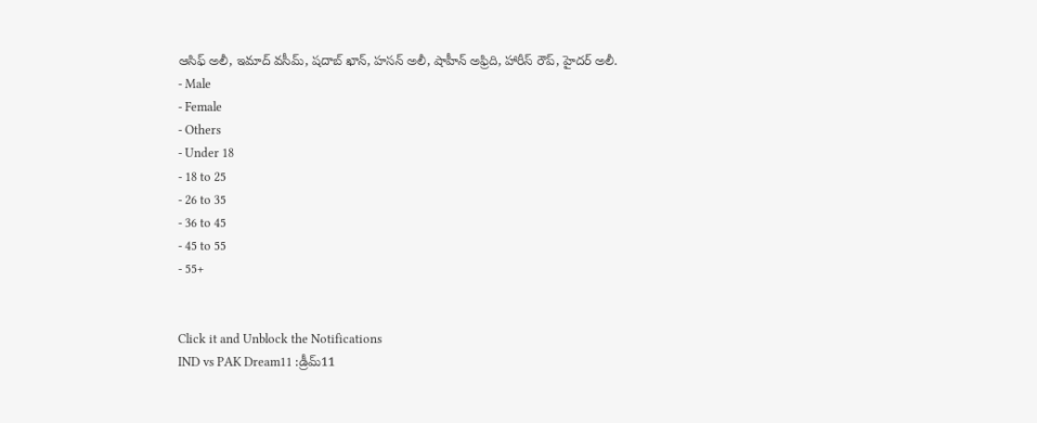ఆసిఫ్ అలీ, ఇమాద్ వసీమ్, షదాబ్ ఖాన్, హసన్ అలీ, షాహీన్ అఫ్రిది, హారీస్ రౌప్, హైదర్ అలీ.
- Male
- Female
- Others
- Under 18
- 18 to 25
- 26 to 35
- 36 to 45
- 45 to 55
- 55+


Click it and Unblock the Notifications
IND vs PAK Dream11 :డ్రీమ్11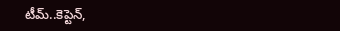టీమ్..కెప్టెన్,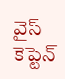వైస్ కెప్టెన్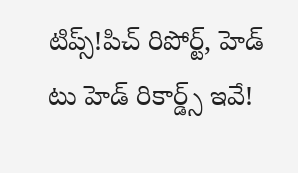టిప్స్!పిచ్ రిపోర్ట్, హెడ్ టు హెడ్ రికార్డ్స్ ఇవే!